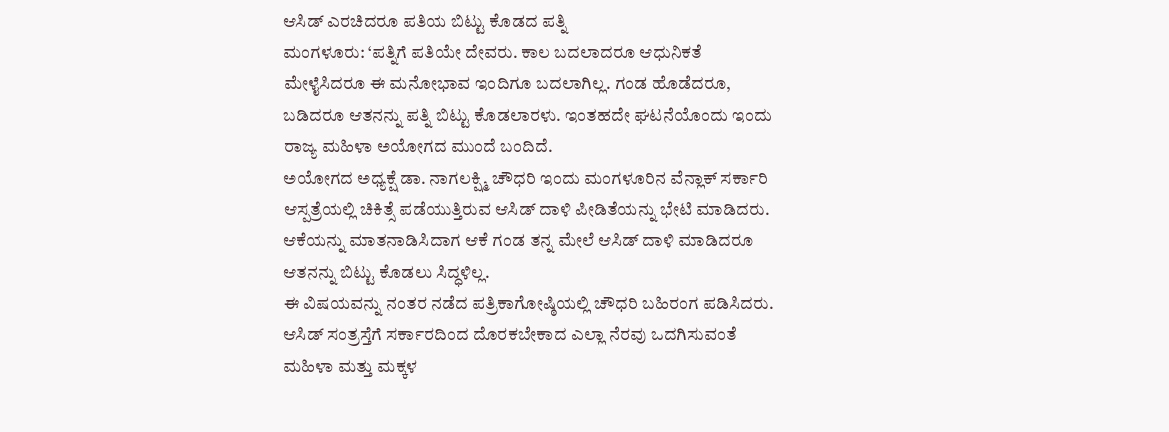ಆಸಿಡ್ ಎರಚಿದರೂ ಪತಿಯ ಬಿಟ್ಟು ಕೊಡದ ಪತ್ನಿ
ಮಂಗಳೂರು: ‘ಪತ್ನಿಗೆ ಪತಿಯೇ ದೇವರು. ಕಾಲ ಬದಲಾದರೂ ಆಧುನಿಕತೆ ಮೇಳೈಸಿದರೂ ಈ ಮನೋಭಾವ ಇಂದಿಗೂ ಬದಲಾಗಿಲ್ಲ. ಗಂಡ ಹೊಡೆದರೂ, ಬಡಿದರೂ ಆತನನ್ನು ಪತ್ನಿ ಬಿಟ್ಟು ಕೊಡಲಾರಳು. ಇಂತಹದೇ ಘಟನೆಯೊಂದು ಇಂದು ರಾಜ್ಯ ಮಹಿಳಾ ಅಯೋಗದ ಮುಂದೆ ಬಂದಿದೆ.
ಅಯೋಗದ ಅಧ್ಯಕ್ಷೆ ಡಾ. ನಾಗಲಕ್ಷ್ಮಿ ಚೌಧರಿ ಇಂದು ಮಂಗಳೂರಿನ ವೆನ್ಲಾಕ್ ಸರ್ಕಾರಿ ಆಸ್ಪತ್ರೆಯಲ್ಲಿ ಚಿಕಿತ್ಸೆ ಪಡೆಯುತ್ತಿರುವ ಆಸಿಡ್ ದಾಳಿ ಪೀಡಿತೆಯನ್ನು ಭೇಟಿ ಮಾಡಿದರು. ಆಕೆಯನ್ನು ಮಾತನಾಡಿಸಿದಾಗ ಆಕೆ ಗಂಡ ತನ್ನ ಮೇಲೆ ಆಸಿಡ್ ದಾಳಿ ಮಾಡಿದರೂ ಆತನನ್ನು ಬಿಟ್ಟು ಕೊಡಲು ಸಿದ್ಧಳಿಲ್ಲ.
ಈ ವಿಷಯವನ್ನು ನಂತರ ನಡೆದ ಪತ್ರಿಕಾಗೋಷ್ಠಿಯಲ್ಲಿ ಚೌಧರಿ ಬಹಿರಂಗ ಪಡಿಸಿದರು. ಆಸಿಡ್ ಸಂತ್ರಸ್ತೆಗೆ ಸರ್ಕಾರದಿಂದ ದೊರಕಬೇಕಾದ ಎಲ್ಲಾ ನೆರವು ಒದಗಿಸುವಂತೆ ಮಹಿಳಾ ಮತ್ತು ಮಕ್ಕಳ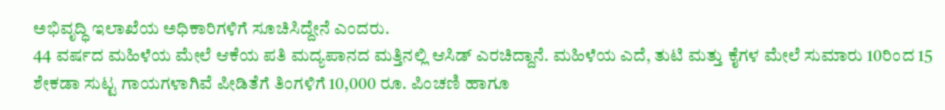ಅಭಿವೃದ್ಧಿ ಇಲಾಖೆಯ ಅಧಿಕಾರಿಗಳಿಗೆ ಸೂಚಿಸಿದ್ದೇನೆ ಎಂದರು.
44 ವರ್ಷದ ಮಹಿಳೆಯ ಮೇಲೆ ಆಕೆಯ ಪತಿ ಮದ್ಯಪಾನದ ಮತ್ತಿನಲ್ಲಿ ಆಸಿಡ್ ಎರಚಿದ್ದಾನೆ. ಮಹಿಳೆಯ ಎದೆ, ತುಟಿ ಮತ್ತು ಕೈಗಳ ಮೇಲೆ ಸುಮಾರು 10ರಿಂದ 15 ಶೇಕಡಾ ಸುಟ್ಟ ಗಾಯಗಳಾಗಿವೆ ಪೀಡಿತೆಗೆ ತಿಂಗಳಿಗೆ 10,000 ರೂ. ಪಿಂಚಣಿ ಹಾಗೂ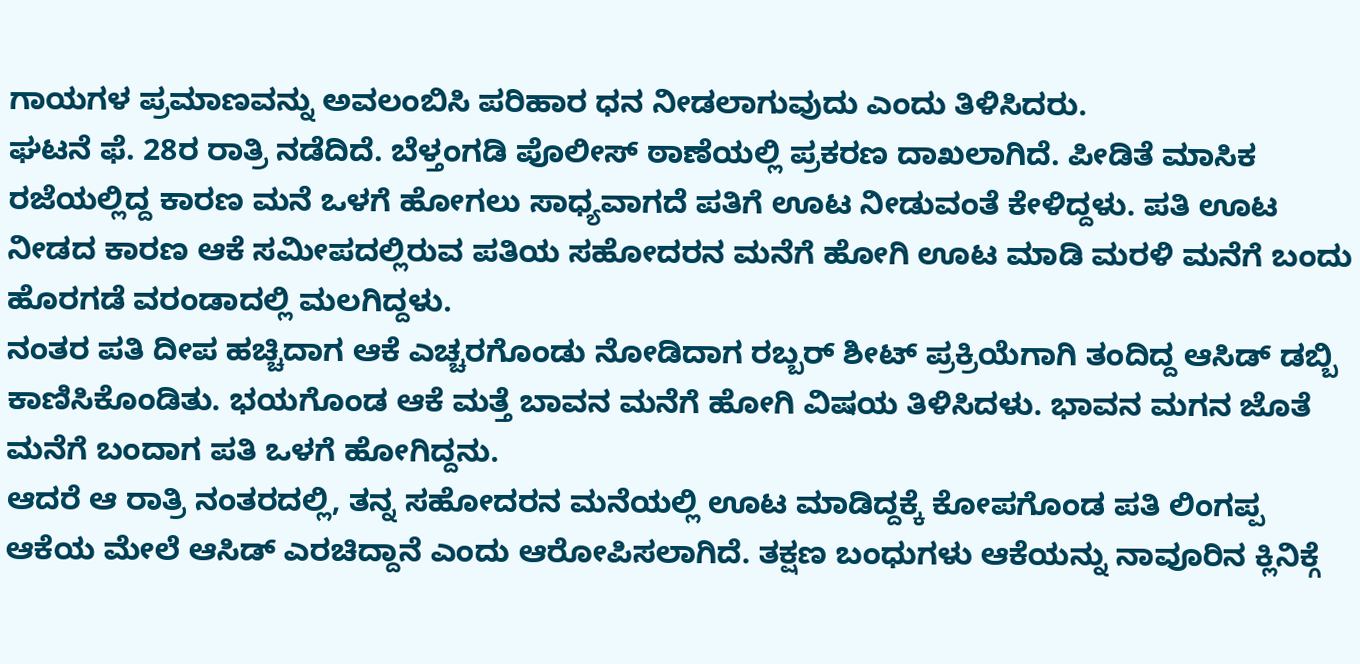ಗಾಯಗಳ ಪ್ರಮಾಣವನ್ನು ಅವಲಂಬಿಸಿ ಪರಿಹಾರ ಧನ ನೀಡಲಾಗುವುದು ಎಂದು ತಿಳಿಸಿದರು.
ಘಟನೆ ಫೆ. 28ರ ರಾತ್ರಿ ನಡೆದಿದೆ. ಬೆಳ್ತಂಗಡಿ ಪೊಲೀಸ್ ಠಾಣೆಯಲ್ಲಿ ಪ್ರಕರಣ ದಾಖಲಾಗಿದೆ. ಪೀಡಿತೆ ಮಾಸಿಕ ರಜೆಯಲ್ಲಿದ್ದ ಕಾರಣ ಮನೆ ಒಳಗೆ ಹೋಗಲು ಸಾಧ್ಯವಾಗದೆ ಪತಿಗೆ ಊಟ ನೀಡುವಂತೆ ಕೇಳಿದ್ದಳು. ಪತಿ ಊಟ ನೀಡದ ಕಾರಣ ಆಕೆ ಸಮೀಪದಲ್ಲಿರುವ ಪತಿಯ ಸಹೋದರನ ಮನೆಗೆ ಹೋಗಿ ಊಟ ಮಾಡಿ ಮರಳಿ ಮನೆಗೆ ಬಂದು ಹೊರಗಡೆ ವರಂಡಾದಲ್ಲಿ ಮಲಗಿದ್ದಳು.
ನಂತರ ಪತಿ ದೀಪ ಹಚ್ಚಿದಾಗ ಆಕೆ ಎಚ್ಚರಗೊಂಡು ನೋಡಿದಾಗ ರಬ್ಬರ್ ಶೀಟ್ ಪ್ರಕ್ರಿಯೆಗಾಗಿ ತಂದಿದ್ದ ಆಸಿಡ್ ಡಬ್ಬಿ ಕಾಣಿಸಿಕೊಂಡಿತು. ಭಯಗೊಂಡ ಆಕೆ ಮತ್ತೆ ಬಾವನ ಮನೆಗೆ ಹೋಗಿ ವಿಷಯ ತಿಳಿಸಿದಳು. ಭಾವನ ಮಗನ ಜೊತೆ ಮನೆಗೆ ಬಂದಾಗ ಪತಿ ಒಳಗೆ ಹೋಗಿದ್ದನು.
ಆದರೆ ಆ ರಾತ್ರಿ ನಂತರದಲ್ಲಿ, ತನ್ನ ಸಹೋದರನ ಮನೆಯಲ್ಲಿ ಊಟ ಮಾಡಿದ್ದಕ್ಕೆ ಕೋಪಗೊಂಡ ಪತಿ ಲಿಂಗಪ್ಪ ಆಕೆಯ ಮೇಲೆ ಆಸಿಡ್ ಎರಚಿದ್ದಾನೆ ಎಂದು ಆರೋಪಿಸಲಾಗಿದೆ. ತಕ್ಷಣ ಬಂಧುಗಳು ಆಕೆಯನ್ನು ನಾವೂರಿನ ಕ್ಲಿನಿಕ್ಗೆ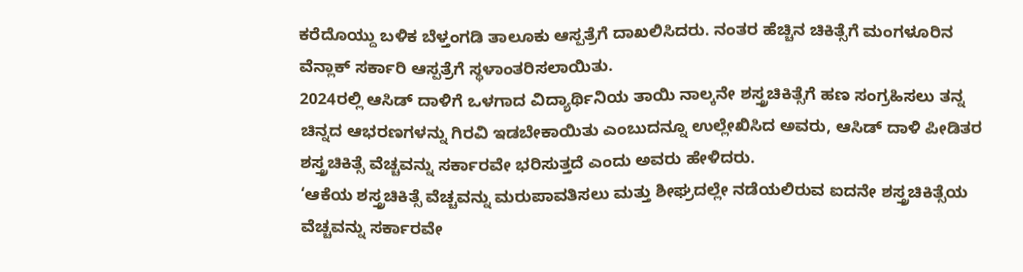ಕರೆದೊಯ್ದು ಬಳಿಕ ಬೆಳ್ತಂಗಡಿ ತಾಲೂಕು ಆಸ್ಪತ್ರೆಗೆ ದಾಖಲಿಸಿದರು. ನಂತರ ಹೆಚ್ಚಿನ ಚಿಕಿತ್ಸೆಗೆ ಮಂಗಳೂರಿನ ವೆನ್ಲಾಕ್ ಸರ್ಕಾರಿ ಆಸ್ಪತ್ರೆಗೆ ಸ್ಥಳಾಂತರಿಸಲಾಯಿತು.
2024ರಲ್ಲಿ ಆಸಿಡ್ ದಾಳಿಗೆ ಒಳಗಾದ ವಿದ್ಯಾರ್ಥಿನಿಯ ತಾಯಿ ನಾಲ್ಕನೇ ಶಸ್ತ್ರಚಿಕಿತ್ಸೆಗೆ ಹಣ ಸಂಗ್ರಹಿಸಲು ತನ್ನ ಚಿನ್ನದ ಆಭರಣಗಳನ್ನು ಗಿರವಿ ಇಡಬೇಕಾಯಿತು ಎಂಬುದನ್ನೂ ಉಲ್ಲೇಖಿಸಿದ ಅವರು, ಆಸಿಡ್ ದಾಳಿ ಪೀಡಿತರ ಶಸ್ತ್ರಚಿಕಿತ್ಸೆ ವೆಚ್ಚವನ್ನು ಸರ್ಕಾರವೇ ಭರಿಸುತ್ತದೆ ಎಂದು ಅವರು ಹೇಳಿದರು.
‘ಆಕೆಯ ಶಸ್ತ್ರಚಿಕಿತ್ಸೆ ವೆಚ್ಚವನ್ನು ಮರುಪಾವತಿಸಲು ಮತ್ತು ಶೀಘ್ರದಲ್ಲೇ ನಡೆಯಲಿರುವ ಐದನೇ ಶಸ್ತ್ರಚಿಕಿತ್ಸೆಯ ವೆಚ್ಚವನ್ನು ಸರ್ಕಾರವೇ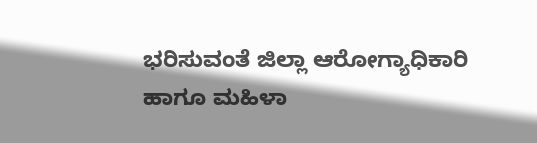ಭರಿಸುವಂತೆ ಜಿಲ್ಲಾ ಆರೋಗ್ಯಾಧಿಕಾರಿ ಹಾಗೂ ಮಹಿಳಾ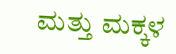ಮತ್ತು ಮಕ್ಕಳ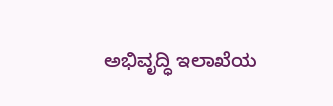ಅಭಿವೃದ್ಧಿ ಇಲಾಖೆಯ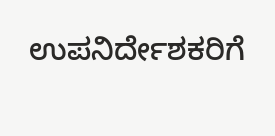ಉಪನಿರ್ದೇಶಕರಿಗೆ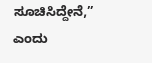ಸೂಚಿಸಿದ್ದೇನೆ,” ಎಂದು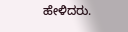ಹೇಳಿದರು.